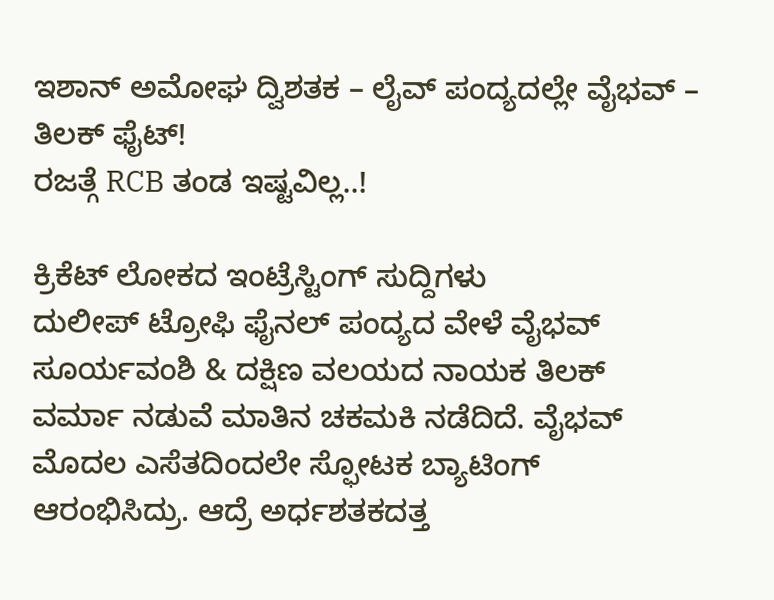ಇಶಾನ್ ಅಮೋಘ ದ್ವಿಶತಕ – ಲೈವ್ ಪಂದ್ಯದಲ್ಲೇ ವೈಭವ್ – ತಿಲಕ್ ಫೈಟ್!
ರಜತ್ಗೆ RCB ತಂಡ ಇಷ್ಟವಿಲ್ಲ..!

ಕ್ರಿಕೆಟ್ ಲೋಕದ ಇಂಟ್ರೆಸ್ಟಿಂಗ್ ಸುದ್ದಿಗಳು
ದುಲೀಪ್ ಟ್ರೋಫಿ ಫೈನಲ್ ಪಂದ್ಯದ ವೇಳೆ ವೈಭವ್ ಸೂರ್ಯವಂಶಿ & ದಕ್ಷಿಣ ವಲಯದ ನಾಯಕ ತಿಲಕ್ ವರ್ಮಾ ನಡುವೆ ಮಾತಿನ ಚಕಮಕಿ ನಡೆದಿದೆ. ವೈಭವ್ ಮೊದಲ ಎಸೆತದಿಂದಲೇ ಸ್ಫೋಟಕ ಬ್ಯಾಟಿಂಗ್ ಆರಂಭಿಸಿದ್ರು. ಆದ್ರೆ ಅರ್ಧಶತಕದತ್ತ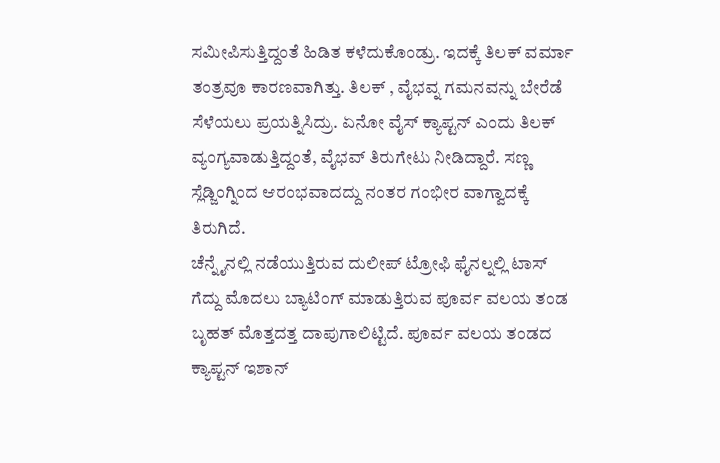ಸಮೀಪಿಸುತ್ತಿದ್ದಂತೆ ಹಿಡಿತ ಕಳೆದುಕೊಂಡ್ರು. ಇದಕ್ಕೆ ತಿಲಕ್ ವರ್ಮಾ ತಂತ್ರವೂ ಕಾರಣವಾಗಿತ್ತು. ತಿಲಕ್ , ವೈಭವ್ನ ಗಮನವನ್ನು ಬೇರೆಡೆ ಸೆಳೆಯಲು ಪ್ರಯತ್ನಿಸಿದ್ರು. ಏನೋ ವೈಸ್ ಕ್ಯಾಪ್ಟನ್ ಎಂದು ತಿಲಕ್ ವ್ಯಂಗ್ಯವಾಡುತ್ತಿದ್ದಂತೆ, ವೈಭವ್ ತಿರುಗೇಟು ನೀಡಿದ್ದಾರೆ. ಸಣ್ಣ ಸ್ಲೆಡ್ಜಿಂಗ್ನಿಂದ ಆರಂಭವಾದದ್ದು ನಂತರ ಗಂಭೀರ ವಾಗ್ವಾದಕ್ಕೆ ತಿರುಗಿದೆ.
ಚೆನ್ನೈನಲ್ಲಿ ನಡೆಯುತ್ತಿರುವ ದುಲೀಪ್ ಟ್ರೋಫಿ ಫೈನಲ್ನಲ್ಲಿ ಟಾಸ್ ಗೆದ್ದು ಮೊದಲು ಬ್ಯಾಟಿಂಗ್ ಮಾಡುತ್ತಿರುವ ಪೂರ್ವ ವಲಯ ತಂಡ ಬೃಹತ್ ಮೊತ್ತದತ್ತ ದಾಪುಗಾಲಿಟ್ಟಿದೆ. ಪೂರ್ವ ವಲಯ ತಂಡದ ಕ್ಯಾಪ್ಟನ್ ಇಶಾನ್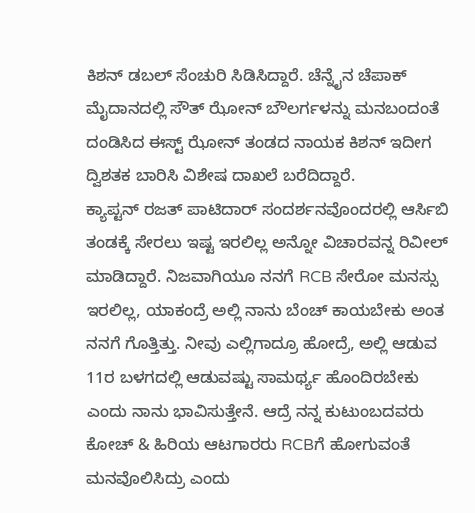ಕಿಶನ್ ಡಬಲ್ ಸೆಂಚುರಿ ಸಿಡಿಸಿದ್ದಾರೆ. ಚೆನ್ನೈನ ಚೆಪಾಕ್ ಮೈದಾನದಲ್ಲಿ ಸೌತ್ ಝೋನ್ ಬೌಲರ್ಗಳನ್ನು ಮನಬಂದಂತೆ ದಂಡಿಸಿದ ಈಸ್ಟ್ ಝೋನ್ ತಂಡದ ನಾಯಕ ಕಿಶನ್ ಇದೀಗ ದ್ವಿಶತಕ ಬಾರಿಸಿ ವಿಶೇಷ ದಾಖಲೆ ಬರೆದಿದ್ದಾರೆ.
ಕ್ಯಾಪ್ಟನ್ ರಜತ್ ಪಾಟಿದಾರ್ ಸಂದರ್ಶನವೊಂದರಲ್ಲಿ ಆರ್ಸಿಬಿ ತಂಡಕ್ಕೆ ಸೇರಲು ಇಷ್ಟ ಇರಲಿಲ್ಲ ಅನ್ನೋ ವಿಚಾರವನ್ನ ರಿವೀಲ್ ಮಾಡಿದ್ದಾರೆ. ನಿಜವಾಗಿಯೂ ನನಗೆ RCB ಸೇರೋ ಮನಸ್ಸು ಇರಲಿಲ್ಲ, ಯಾಕಂದ್ರೆ ಅಲ್ಲಿ ನಾನು ಬೆಂಚ್ ಕಾಯಬೇಕು ಅಂತ ನನಗೆ ಗೊತ್ತಿತ್ತು. ನೀವು ಎಲ್ಲಿಗಾದ್ರೂ ಹೋದ್ರೆ, ಅಲ್ಲಿ ಆಡುವ 11ರ ಬಳಗದಲ್ಲಿ ಆಡುವಷ್ಟು ಸಾಮರ್ಥ್ಯ ಹೊಂದಿರಬೇಕು ಎಂದು ನಾನು ಭಾವಿಸುತ್ತೇನೆ. ಆದ್ರೆ ನನ್ನ ಕುಟುಂಬದವರು ಕೋಚ್ & ಹಿರಿಯ ಆಟಗಾರರು RCBಗೆ ಹೋಗುವಂತೆ ಮನವೊಲಿಸಿದ್ರು ಎಂದು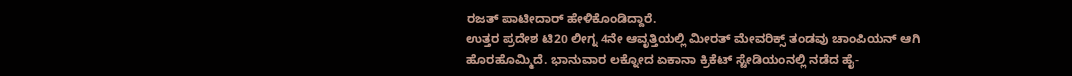ರಜತ್ ಪಾಟೀದಾರ್ ಹೇಳಿಕೊಂಡಿದ್ದಾರೆ.
ಉತ್ತರ ಪ್ರದೇಶ ಟಿ20 ಲೀಗ್ನ 4ನೇ ಆವೃತ್ತಿಯಲ್ಲಿ ಮೀರತ್ ಮೇವರಿಕ್ಸ್ ತಂಡವು ಚಾಂಪಿಯನ್ ಆಗಿ ಹೊರಹೊಮ್ಮಿದೆ. ಭಾನುವಾರ ಲಕ್ನೋದ ಏಕಾನಾ ಕ್ರಿಕೆಟ್ ಸ್ಟೇಡಿಯಂನಲ್ಲಿ ನಡೆದ ಹೈ-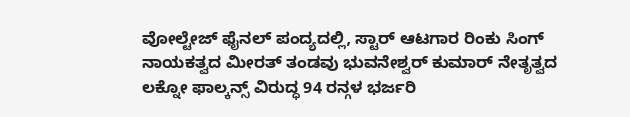ವೋಲ್ಟೇಜ್ ಫೈನಲ್ ಪಂದ್ಯದಲ್ಲಿ, ಸ್ಟಾರ್ ಆಟಗಾರ ರಿಂಕು ಸಿಂಗ್ ನಾಯಕತ್ವದ ಮೀರತ್ ತಂಡವು ಭುವನೇಶ್ವರ್ ಕುಮಾರ್ ನೇತೃತ್ವದ ಲಕ್ನೋ ಫಾಲ್ಕನ್ಸ್ ವಿರುದ್ಧ 94 ರನ್ಗಳ ಭರ್ಜರಿ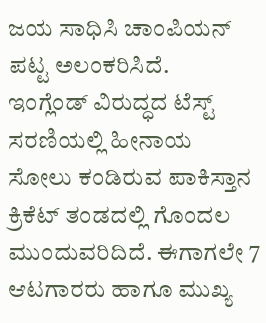ಜಯ ಸಾಧಿಸಿ ಚಾಂಪಿಯನ್ ಪಟ್ಟ ಅಲಂಕರಿಸಿದೆ.
ಇಂಗ್ಲೆಂಡ್ ವಿರುದ್ಧದ ಟೆಸ್ಟ್ ಸರಣಿಯಲ್ಲಿ ಹೀನಾಯ ಸೋಲು ಕಂಡಿರುವ ಪಾಕಿಸ್ತಾನ ಕ್ರಿಕೆಟ್ ತಂಡದಲ್ಲಿ ಗೊಂದಲ ಮುಂದುವರಿದಿದೆ. ಈಗಾಗಲೇ 7 ಆಟಗಾರರು ಹಾಗೂ ಮುಖ್ಯ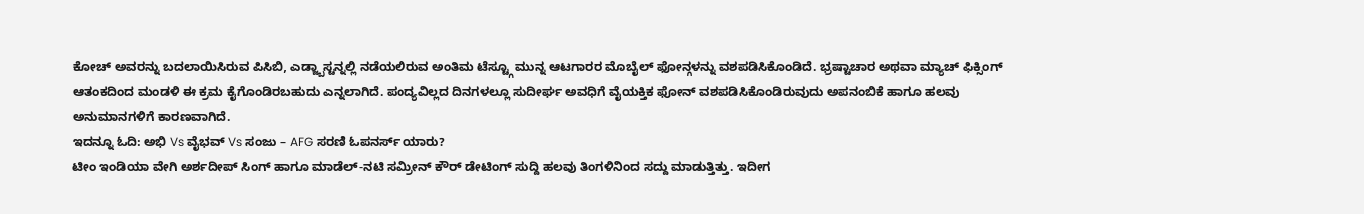ಕೋಚ್ ಅವರನ್ನು ಬದಲಾಯಿಸಿರುವ ಪಿಸಿಬಿ, ಎಡ್ಜ್ಬಾಸ್ಟನ್ನಲ್ಲಿ ನಡೆಯಲಿರುವ ಅಂತಿಮ ಟೆಸ್ಟ್ಗೂ ಮುನ್ನ ಆಟಗಾರರ ಮೊಬೈಲ್ ಫೋನ್ಗಳನ್ನು ವಶಪಡಿಸಿಕೊಂಡಿದೆ. ಭ್ರಷ್ಟಾಚಾರ ಅಥವಾ ಮ್ಯಾಚ್ ಫಿಕ್ಸಿಂಗ್ ಆತಂಕದಿಂದ ಮಂಡಳಿ ಈ ಕ್ರಮ ಕೈಗೊಂಡಿರಬಹುದು ಎನ್ನಲಾಗಿದೆ. ಪಂದ್ಯವಿಲ್ಲದ ದಿನಗಳಲ್ಲೂ ಸುದೀರ್ಘ ಅವಧಿಗೆ ವೈಯಕ್ತಿಕ ಫೋನ್ ವಶಪಡಿಸಿಕೊಂಡಿರುವುದು ಅಪನಂಬಿಕೆ ಹಾಗೂ ಹಲವು ಅನುಮಾನಗಳಿಗೆ ಕಾರಣವಾಗಿದೆ.
ಇದನ್ನೂ ಓದಿ: ಅಭಿ Vs ವೈಭವ್ Vs ಸಂಜು – AFG ಸರಣಿ ಓಪನರ್ಸ್ ಯಾರು?
ಟೀಂ ಇಂಡಿಯಾ ವೇಗಿ ಅರ್ಶದೀಪ್ ಸಿಂಗ್ ಹಾಗೂ ಮಾಡೆಲ್-ನಟಿ ಸಮ್ರೀನ್ ಕೌರ್ ಡೇಟಿಂಗ್ ಸುದ್ದಿ ಹಲವು ತಿಂಗಳಿನಿಂದ ಸದ್ದು ಮಾಡುತ್ತಿತ್ತು. ಇದೀಗ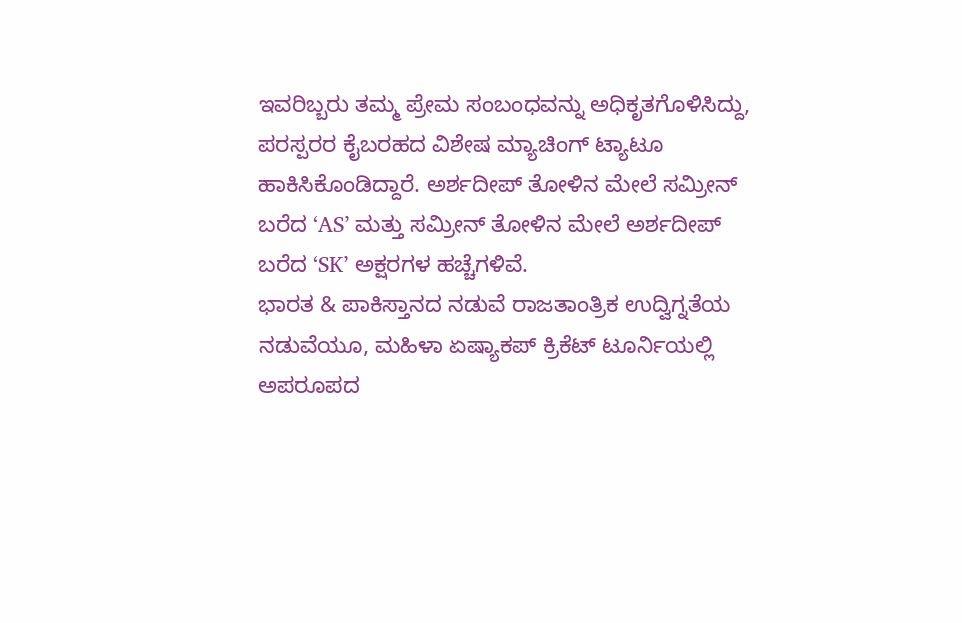ಇವರಿಬ್ಬರು ತಮ್ಮ ಪ್ರೇಮ ಸಂಬಂಧವನ್ನು ಅಧಿಕೃತಗೊಳಿಸಿದ್ದು, ಪರಸ್ಪರರ ಕೈಬರಹದ ವಿಶೇಷ ಮ್ಯಾಚಿಂಗ್ ಟ್ಯಾಟೂ ಹಾಕಿಸಿಕೊಂಡಿದ್ದಾರೆ. ಅರ್ಶದೀಪ್ ತೋಳಿನ ಮೇಲೆ ಸಮ್ರೀನ್ ಬರೆದ ‘AS’ ಮತ್ತು ಸಮ್ರೀನ್ ತೋಳಿನ ಮೇಲೆ ಅರ್ಶದೀಪ್ ಬರೆದ ‘SK’ ಅಕ್ಷರಗಳ ಹಚ್ಚೆಗಳಿವೆ.
ಭಾರತ & ಪಾಕಿಸ್ತಾನದ ನಡುವೆ ರಾಜತಾಂತ್ರಿಕ ಉದ್ವಿಗ್ನತೆಯ ನಡುವೆಯೂ, ಮಹಿಳಾ ಏಷ್ಯಾಕಪ್ ಕ್ರಿಕೆಟ್ ಟೂರ್ನಿಯಲ್ಲಿ ಅಪರೂಪದ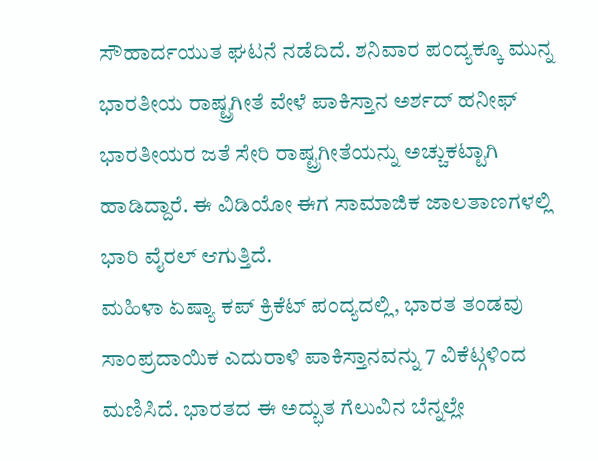ಸೌಹಾರ್ದಯುತ ಘಟನೆ ನಡೆದಿದೆ. ಶನಿವಾರ ಪಂದ್ಯಕ್ಕೂ ಮುನ್ನ ಭಾರತೀಯ ರಾಷ್ಟ್ರಗೀತೆ ವೇಳೆ ಪಾಕಿಸ್ತಾನ ಅರ್ಶದ್ ಹನೀಫ್ ಭಾರತೀಯರ ಜತೆ ಸೇರಿ ರಾಷ್ಟ್ರಗೀತೆಯನ್ನು ಅಚ್ಚುಕಟ್ಟಾಗಿ ಹಾಡಿದ್ದಾರೆ. ಈ ವಿಡಿಯೋ ಈಗ ಸಾಮಾಜಿಕ ಜಾಲತಾಣಗಳಲ್ಲಿ ಭಾರಿ ವೈರಲ್ ಆಗುತ್ತಿದೆ.
ಮಹಿಳಾ ಏಷ್ಯಾ ಕಪ್ ಕ್ರಿಕೆಟ್ ಪಂದ್ಯದಲ್ಲಿ, ಭಾರತ ತಂಡವು ಸಾಂಪ್ರದಾಯಿಕ ಎದುರಾಳಿ ಪಾಕಿಸ್ತಾನವನ್ನು 7 ವಿಕೆಟ್ಗಳಿಂದ ಮಣಿಸಿದೆ. ಭಾರತದ ಈ ಅದ್ಭುತ ಗೆಲುವಿನ ಬೆನ್ನಲ್ಲೇ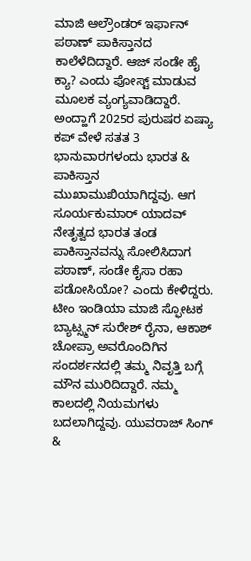ಮಾಜಿ ಆಲ್ರೌಂಡರ್ ಇರ್ಫಾನ್ ಪಠಾಣ್ ಪಾಕಿಸ್ತಾನದ ಕಾಲೆಳೆದಿದ್ದಾರೆ. ಆಜ್ ಸಂಡೇ ಹೈ ಕ್ಯಾ? ಎಂದು ಪೋಸ್ಟ್ ಮಾಡುವ ಮೂಲಕ ವ್ಯಂಗ್ಯವಾಡಿದ್ದಾರೆ. ಅಂದ್ಹಾಗೆ 2025ರ ಪುರುಷರ ಏಷ್ಯಾ ಕಪ್ ವೇಳೆ ಸತತ 3 ಭಾನುವಾರಗಳಂದು ಭಾರತ & ಪಾಕಿಸ್ತಾನ ಮುಖಾಮುಖಿಯಾಗಿದ್ದವು. ಆಗ ಸೂರ್ಯಕುಮಾರ್ ಯಾದವ್ ನೇತೃತ್ವದ ಭಾರತ ತಂಡ ಪಾಕಿಸ್ತಾನವನ್ನು ಸೋಲಿಸಿದಾಗ ಪಠಾಣ್, ಸಂಡೇ ಕೈಸಾ ರಹಾ ಪಡೋಸಿಯೋ? ಎಂದು ಕೇಳಿದ್ದರು.
ಟೀಂ ಇಂಡಿಯಾ ಮಾಜಿ ಸ್ಫೋಟಕ ಬ್ಯಾಟ್ಸ್ಮನ್ ಸುರೇಶ್ ರೈನಾ, ಆಕಾಶ್ ಚೋಪ್ರಾ ಅವರೊಂದಿಗಿನ ಸಂದರ್ಶನದಲ್ಲಿ ತಮ್ಮ ನಿವೃತ್ತಿ ಬಗ್ಗೆ ಮೌನ ಮುರಿದಿದ್ದಾರೆ. ನಮ್ಮ ಕಾಲದಲ್ಲಿ ನಿಯಮಗಳು ಬದಲಾಗಿದ್ದವು. ಯುವರಾಜ್ ಸಿಂಗ್ &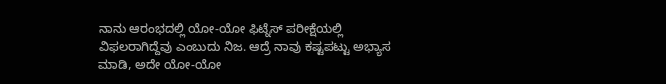ನಾನು ಆರಂಭದಲ್ಲಿ ಯೋ-ಯೋ ಫಿಟ್ನೆಸ್ ಪರೀಕ್ಷೆಯಲ್ಲಿ ವಿಫಲರಾಗಿದ್ದೆವು ಎಂಬುದು ನಿಜ. ಆದ್ರೆ ನಾವು ಕಷ್ಟಪಟ್ಟು ಅಭ್ಯಾಸ ಮಾಡಿ, ಅದೇ ಯೋ-ಯೋ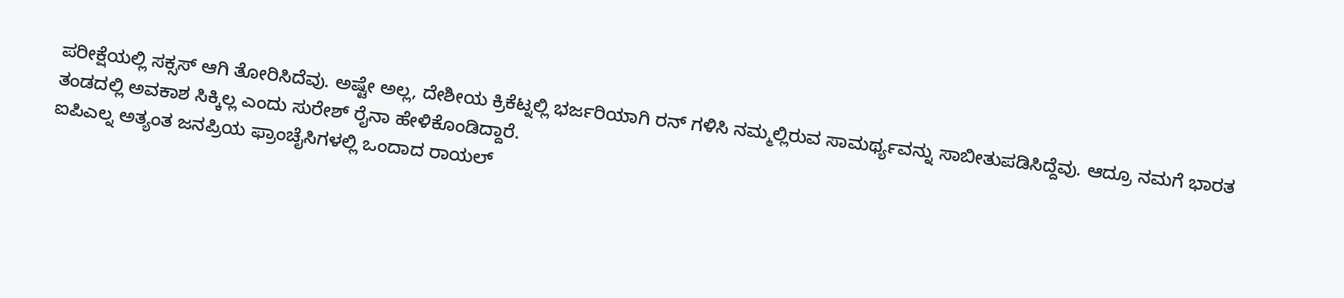ಪರೀಕ್ಷೆಯಲ್ಲಿ ಸಕ್ಸಸ್ ಆಗಿ ತೋರಿಸಿದೆವು. ಅಷ್ಟೇ ಅಲ್ಲ, ದೇಶೀಯ ಕ್ರಿಕೆಟ್ನಲ್ಲಿ ಭರ್ಜರಿಯಾಗಿ ರನ್ ಗಳಿಸಿ ನಮ್ಮಲ್ಲಿರುವ ಸಾಮರ್ಥ್ಯವನ್ನು ಸಾಬೀತುಪಡಿಸಿದ್ದೆವು. ಆದ್ರೂ ನಮಗೆ ಭಾರತ ತಂಡದಲ್ಲಿ ಅವಕಾಶ ಸಿಕ್ಕಿಲ್ಲ ಎಂದು ಸುರೇಶ್ ರೈನಾ ಹೇಳಿಕೊಂಡಿದ್ದಾರೆ.
ಐಪಿಎಲ್ನ ಅತ್ಯಂತ ಜನಪ್ರಿಯ ಫ್ರಾಂಚೈಸಿಗಳಲ್ಲಿ ಒಂದಾದ ರಾಯಲ್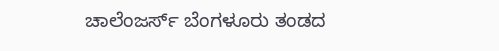ಚಾಲೆಂಜರ್ಸ್ ಬೆಂಗಳೂರು ತಂಡದ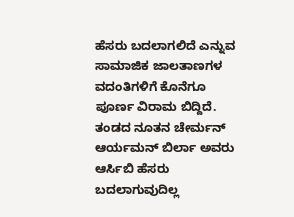ಹೆಸರು ಬದಲಾಗಲಿದೆ ಎನ್ನುವ ಸಾಮಾಜಿಕ ಜಾಲತಾಣಗಳ ವದಂತಿಗಳಿಗೆ ಕೊನೆಗೂ ಪೂರ್ಣ ವಿರಾಮ ಬಿದ್ದಿದೆ. ತಂಡದ ನೂತನ ಚೇರ್ಮನ್ ಆರ್ಯಮನ್ ಬಿರ್ಲಾ ಅವರು ಆರ್ಸಿಬಿ ಹೆಸರು ಬದಲಾಗುವುದಿಲ್ಲ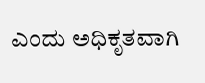ಎಂದು ಅಧಿಕೃತವಾಗಿ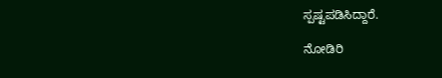ಸ್ಪಷ್ಟಪಡಿಸಿದ್ದಾರೆ.

ನೋಡಿರಿ